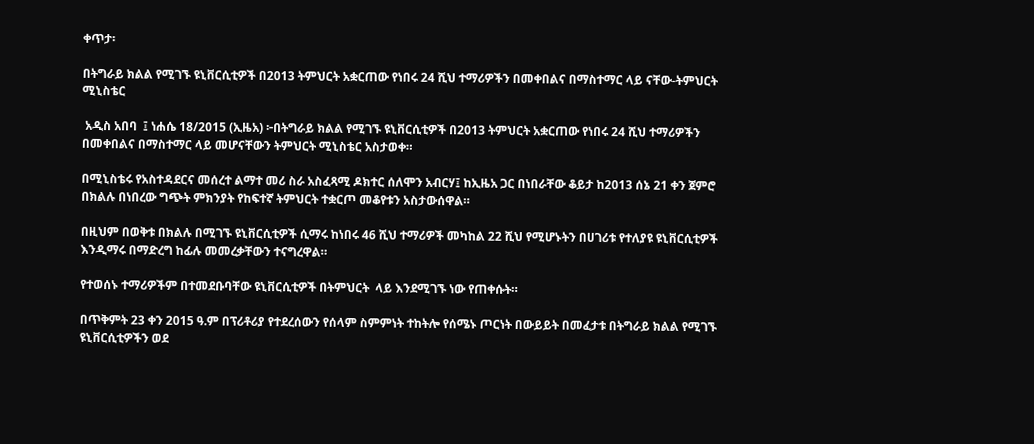ቀጥታ፡

በትግራይ ክልል የሚገኙ ዩኒቨርሲቲዎች በ2013 ትምህርት አቋርጠው የነበሩ 24 ሺህ ተማሪዎችን በመቀበልና በማስተማር ላይ ናቸው-ትምህርት ሚኒስቴር

 አዲስ አበባ  ፤ ነሐሴ 18/2015 (ኢዜአ) ፦በትግራይ ክልል የሚገኙ ዩኒቨርሲቲዎች በ2013 ትምህርት አቋርጠው የነበሩ 24 ሺህ ተማሪዎችን በመቀበልና በማስተማር ላይ መሆናቸውን ትምህርት ሚኒስቴር አስታወቀ።

በሚኒስቴሩ የአስተዳደርና መሰረተ ልማተ መሪ ስራ አስፈጻሚ ዶክተር ሰለሞን አብርሃ፤ ከኢዜአ ጋር በነበራቸው ቆይታ ከ2013 ሰኔ 21 ቀን ጀምሮ በክልሉ በነበረው ግጭት ምክንያት የከፍተኛ ትምህርት ተቋርጦ መቆየቱን አስታውሰዋል።

በዚህም በወቅቱ በክልሉ በሚገኙ ዩኒቨርሲቲዎች ሲማሩ ከነበሩ 46 ሺህ ተማሪዎች መካከል 22 ሺህ የሚሆኑትን በሀገሪቱ የተለያዩ ዩኒቨርሲቲዎች እንዲማሩ በማድረግ ከፊሉ መመረቃቸውን ተናግረዋል።

የተወሰኑ ተማሪዎችም በተመደቡባቸው ዩኒቨርሲቲዎች በትምህርት  ላይ እንደሚገኙ ነው የጠቀሱት።

በጥቅምት 23 ቀን 2015 ዓ.ም በፕሪቶሪያ የተደረሰውን የሰላም ስምምነት ተከትሎ የሰሜኑ ጦርነት በውይይት በመፈታቱ በትግራይ ክልል የሚገኙ ዩኒቨርሲቲዎችን ወደ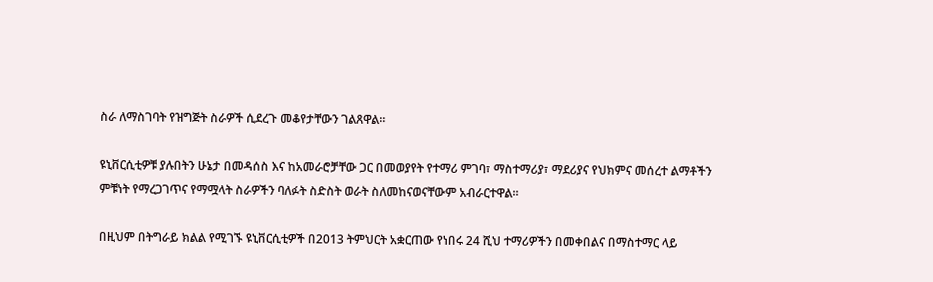ስራ ለማስገባት የዝግጅት ስራዎች ሲደረጉ መቆየታቸውን ገልጸዋል።

ዩኒቨርሲቲዎቹ ያሉበትን ሁኔታ በመዳሰስ እና ከአመራሮቻቸው ጋር በመወያየት የተማሪ ምገባ፣ ማስተማሪያ፣ ማደሪያና የህክምና መሰረተ ልማቶችን ምቹነት የማረጋገጥና የማሟላት ስራዎችን ባለፉት ስድስት ወራት ስለመከናወናቸውም አብራርተዋል።

በዚህም በትግራይ ክልል የሚገኙ ዩኒቨርሲቲዎች በ2013 ትምህርት አቋርጠው የነበሩ 24 ሺህ ተማሪዎችን በመቀበልና በማስተማር ላይ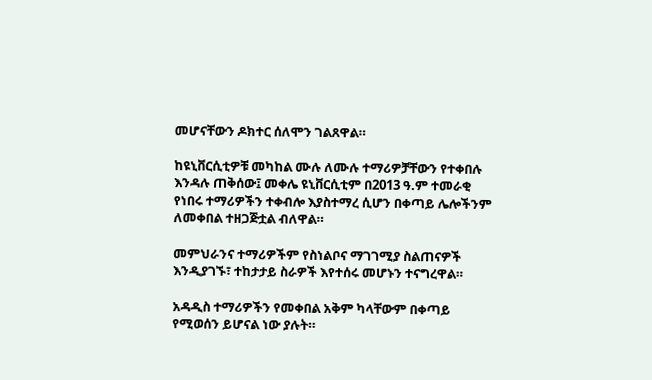መሆናቸውን ዶክተር ሰለሞን ገልጸዋል።

ከዩኒቨርሲቲዎቹ መካከል ሙሉ ለሙሉ ተማሪዎቻቸውን የተቀበሉ እንዳሉ ጠቅሰው፤ መቀሌ ዩኒቨርሲቲም በ2013 ዓ.ም ተመራቂ የነበሩ ተማሪዎችን ተቀብሎ እያስተማረ ሲሆን በቀጣይ ሌሎችንም ለመቀበል ተዘጋጅቷል ብለዋል።

መምህራንና ተማሪዎችም የስነልቦና ማገገሚያ ስልጠናዎች እንዲያገኙ፣ ተከታታይ ስራዎች እየተሰሩ መሆኑን ተናግረዋል።

አዳዲስ ተማሪዎችን የመቀበል አቅም ካላቸውም በቀጣይ የሚወሰን ይሆናል ነው ያሉት።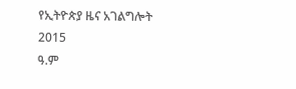የኢትዮጵያ ዜና አገልግሎት
2015
ዓ.ም